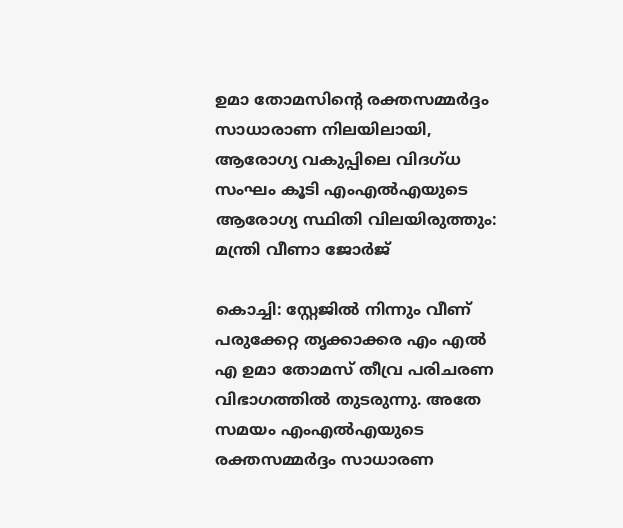ഉമാ തോമസിന്റെ രക്തസമ്മര്‍ദ്ദം സാധാരാണ നിലയിലായി, ആരോഗ്യ വകുപ്പിലെ വിദഗ്ധ സംഘം കൂടി എംഎല്‍എയുടെ ആരോഗ്യ സ്ഥിതി വിലയിരുത്തും: മന്ത്രി വീണാ ജോര്‍ജ്

കൊച്ചി: സ്റ്റേജില്‍ നിന്നും വീണ് പരുക്കേറ്റ തൃക്കാക്കര എം എല്‍ എ ഉമാ തോമസ് തീവ്ര പരിചരണ വിഭാഗത്തില്‍ തുടരുന്നു. അതേ സമയം എംഎല്‍എയുടെ രക്തസമ്മര്‍ദ്ദം സാധാരണ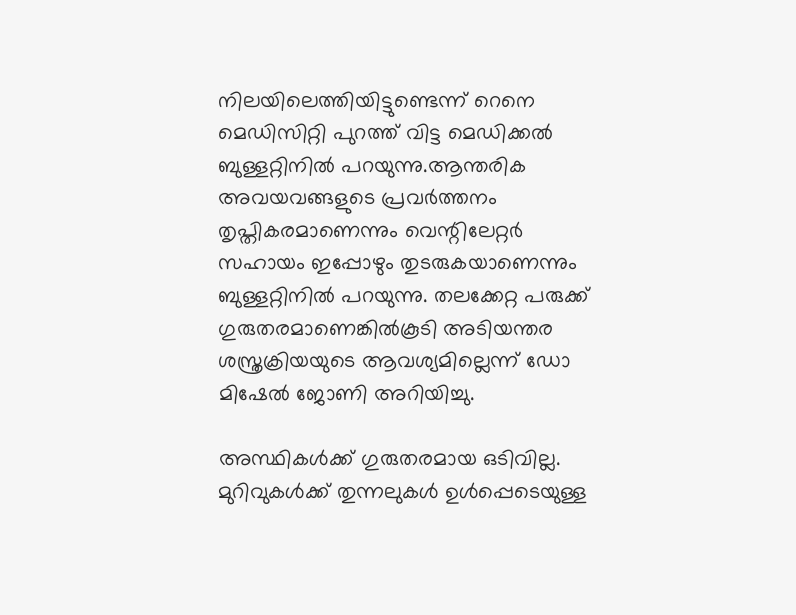നിലയിലെത്തിയിട്ടുണ്ടെന്ന് റെനെ മെഡിസിറ്റി പുറത്ത് വിട്ട മെഡിക്കല്‍ ബുള്ളറ്റിനില്‍ പറയുന്നു.ആന്തരിക അവയവങ്ങളുടെ പ്രവര്‍ത്തനം തൃപ്തികരമാണെന്നും വെന്റിലേറ്റര്‍ സഹായം ഇപ്പോഴും തുടരുകയാണെന്നും ബുള്ളറ്റിനില്‍ പറയുന്നു. തലക്കേറ്റ പരുക്ക് ഗുരുതരമാണെങ്കില്‍കൂടി അടിയന്തര ശസ്ത്രക്രിയയുടെ ആവശ്യമില്ലെന്ന് ഡോ മിഷേല്‍ ജോണി അറിയിച്ചു.

അസ്ഥികള്‍ക്ക് ഗുരുതരമായ ഒടിവില്ല. മുറിവുകള്‍ക്ക് തുന്നലുകള്‍ ഉള്‍പ്പെടെയുള്ള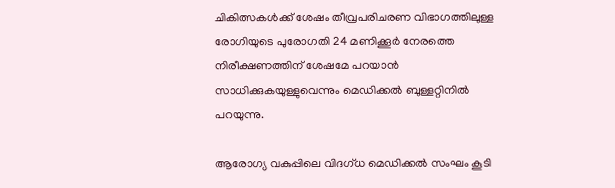ചികിത്സകള്‍ക്ക് ശേഷം തീവ്രപരിചരണ വിഭാഗത്തിലുള്ള രോഗിയുടെ പുരോഗതി 24 മണിക്കൂര്‍ നേരത്തെ നിരീക്ഷണത്തിന് ശേഷമേ പറയാന്‍ സാധിക്കുകയുള്ളുവെന്നും മെഡിക്കല്‍ ബുള്ളറ്റിനില്‍ പറയുന്നു.

ആരോഗ്യ വകുപ്പിലെ വിദഗ്ധ മെഡിക്കല്‍ സംഘം കൂടി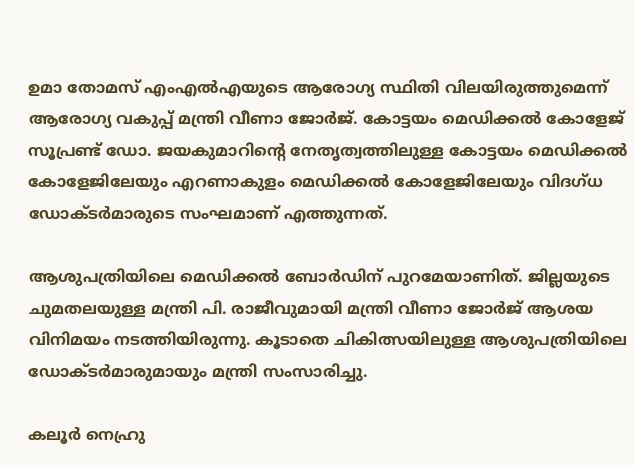ഉമാ തോമസ് എംഎല്‍എയുടെ ആരോഗ്യ സ്ഥിതി വിലയിരുത്തുമെന്ന് ആരോഗ്യ വകുപ്പ് മന്ത്രി വീണാ ജോര്‍ജ്. കോട്ടയം മെഡിക്കല്‍ കോളേജ് സൂപ്രണ്ട് ഡോ. ജയകുമാറിന്റെ നേതൃത്വത്തിലുള്ള കോട്ടയം മെഡിക്കല്‍ കോളേജിലേയും എറണാകുളം മെഡിക്കല്‍ കോളേജിലേയും വിദഗ്ധ ഡോക്ടര്‍മാരുടെ സംഘമാണ് എത്തുന്നത്.

ആശുപത്രിയിലെ മെഡിക്കല്‍ ബോര്‍ഡിന് പുറമേയാണിത്. ജില്ലയുടെ ചുമതലയുള്ള മന്ത്രി പി. രാജീവുമായി മന്ത്രി വീണാ ജോര്‍ജ് ആശയ വിനിമയം നടത്തിയിരുന്നു. കൂടാതെ ചികിത്സയിലുള്ള ആശുപത്രിയിലെ ഡോക്ടര്‍മാരുമായും മന്ത്രി സംസാരിച്ചു.

കലൂര്‍ നെഹ്രു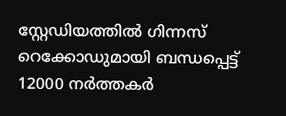സ്റ്റേഡിയത്തില്‍ ഗിന്നസ് റെക്കോഡുമായി ബന്ധപ്പെട്ട് 12000 നര്‍ത്തകര്‍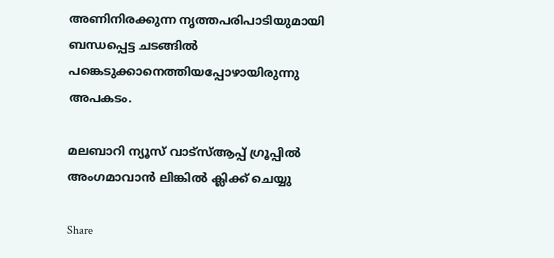അണിനിരക്കുന്ന നൃത്തപരിപാടിയുമായി ബന്ധപ്പെട്ട ചടങ്ങില്‍ പങ്കെടുക്കാനെത്തിയപ്പോഴായിരുന്നു അപകടം.

മലബാറി ന്യൂസ് വാട്‌സ്ആപ്പ് ഗ്രൂപ്പില്‍ അംഗമാവാന്‍ ലിങ്കില്‍ ക്ലിക്ക് ചെയ്യു

Share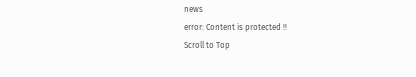news
error: Content is protected !!
Scroll to Top